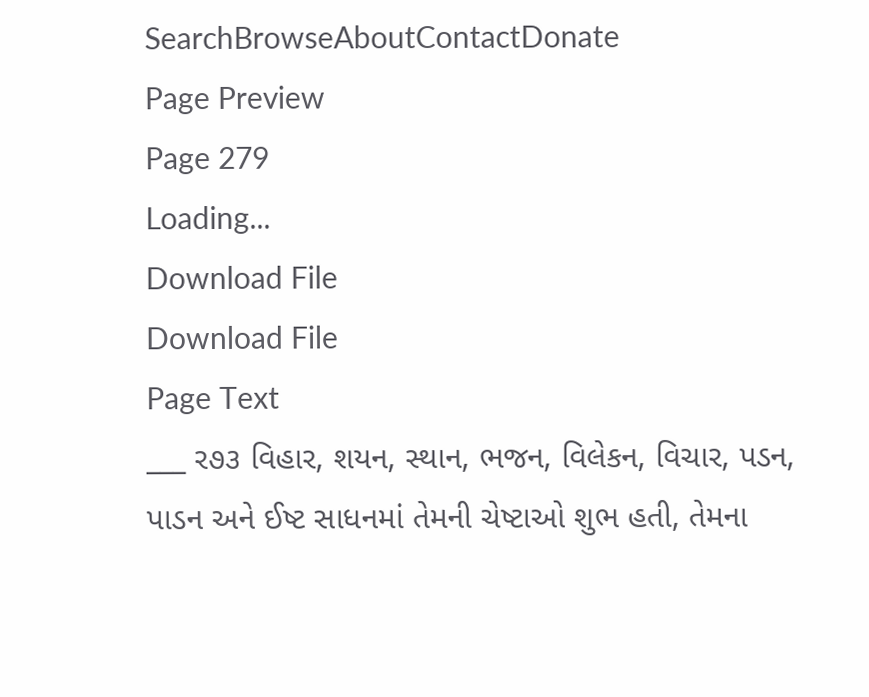SearchBrowseAboutContactDonate
Page Preview
Page 279
Loading...
Download File
Download File
Page Text
___ ર૭૩ વિહાર, શયન, સ્થાન, ભજન, વિલેકન, વિચાર, પડન, પાડન અને ઈષ્ટ સાધનમાં તેમની ચેષ્ટાઓ શુભ હતી, તેમના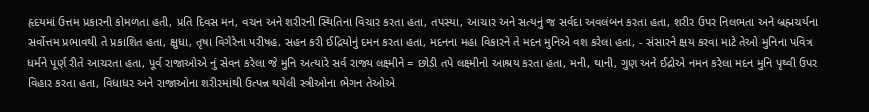હૃદયમાં ઉત્તમ પ્રકારની કોમળતા હતી, પ્રતિ દિવસ મન, વચન અને શરીરની સ્થિતિના વિચાર કરતા હતા, તપસ્યા, આચાર અને સત્યનું જ સર્વદા અવલંબન કરતા હતા, શરીર ઉપર નિલભતા અને બ્રહ્મચર્યના સર્વોત્તમ પ્રભાવથી તે પ્રકાશિત હતા, ક્ષુધા, તૃષા વિગેરેના પરીષહ. સહન કરી ઈદ્રિયોનું દમન કરતા હતા, મદનના મહા વિકારને તે મદન મુનિએ વશ કરેલા હતા, - સંસારને ક્ષય કરવા માટે તેઓ મુનિના પવિત્ર ધર્મને પૂર્ણ રીતે આચરતા હતા, પૂર્વ રાજાઓએ નું સેવન કરેલા જે મુનિ અત્યારે સર્વ રાજ્ય લક્ષ્મીને = છોડી તપે લક્ષ્મીનો આશ્રય કરતા હતા, મની, થાની, ગુણ અને ઈદ્રોએ નમન કરેલા મદન મુનિ પૃથ્વી ઉપર વિહાર કરતા હતા, વિધાધર અને રાજાઓના શરીરમાંથી ઉત્પન્ન થયેલી સ્ત્રીઓના ભેગન તેઓએ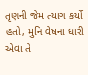તૃણની જેમ ત્યાગ કર્યો હતો, મુનિ વેષના ધારી એવા તે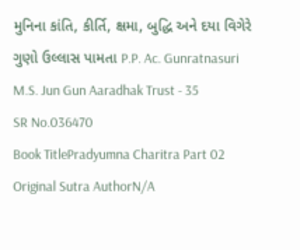મુનિના કાંતિ, કીર્તિ, ક્ષમા, બુદ્ધિ અને દયા વિગેરે ગુણો ઉલ્લાસ પામતા P.P. Ac. Gunratnasuri M.S. Jun Gun Aaradhak Trust - 35
SR No.036470
Book TitlePradyumna Charitra Part 02
Original Sutra AuthorN/A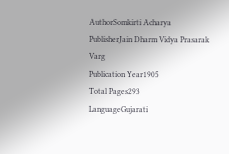AuthorSomkirti Acharya
PublisherJain Dharm Vidya Prasarak Varg
Publication Year1905
Total Pages293
LanguageGujarati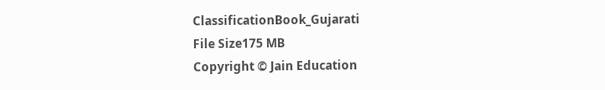ClassificationBook_Gujarati
File Size175 MB
Copyright © Jain Education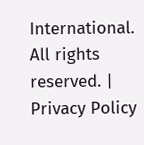International. All rights reserved. | Privacy Policy